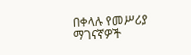በቀላሉ የመሥሪያ ማገናኛዎች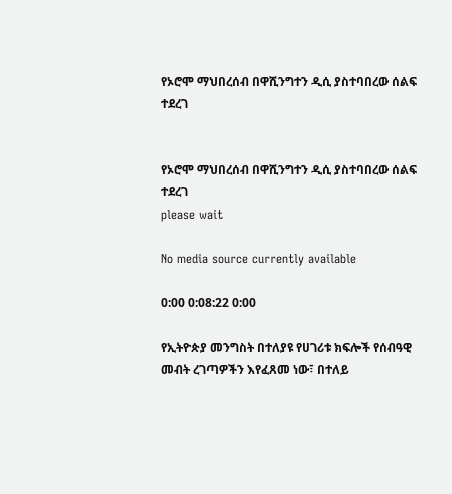የኦሮሞ ማህበረሰብ በዋሺንግተን ዲሲ ያስተባበረው ሰልፍ ተደረገ


የኦሮሞ ማህበረሰብ በዋሺንግተን ዲሲ ያስተባበረው ሰልፍ ተደረገ
please wait

No media source currently available

0:00 0:08:22 0:00

የኢትዮጵያ መንግስት በተለያዩ የሀገሪቱ ክፍሎች የሰብዓዊ መብት ረገጣዎችን እየፈጸመ ነው፣ በተለይ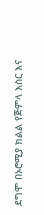ደግሞ በኦሮሚያ ክልል የጅምላ እስር እና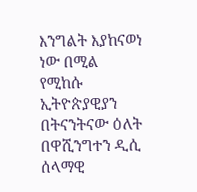እንግልት እያከናወነ ነው በሚል የሚከሱ ኢትዮጵያዊያን በትናንትናው ዕለት በዋሺንግተን ዲሲ ሰላማዊ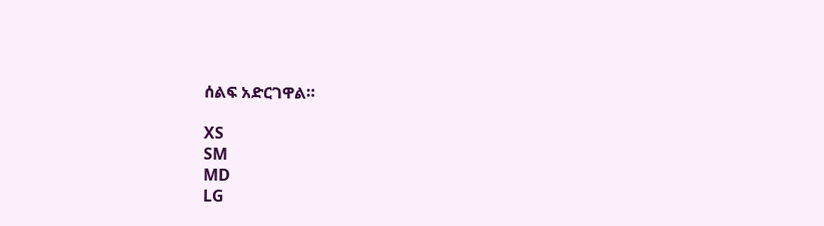ሰልፍ አድርገዋል።

XS
SM
MD
LG